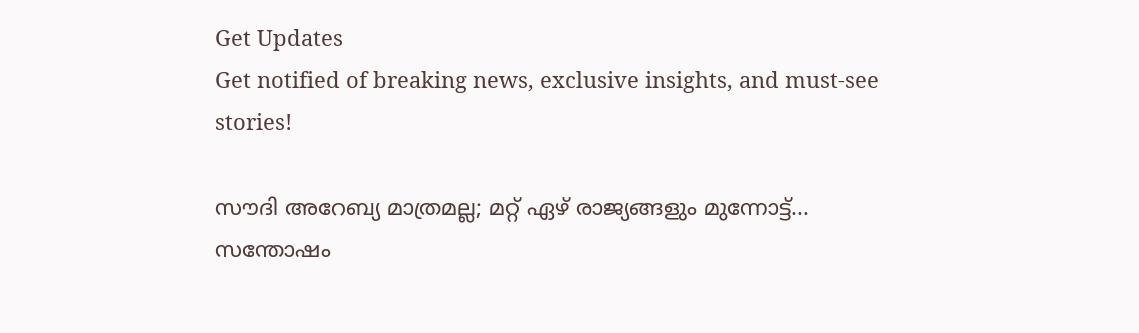Get Updates
Get notified of breaking news, exclusive insights, and must-see stories!

സൗദി അറേബ്യ മാത്രമല്ല; മറ്റ് ഏഴ് രാജ്യങ്ങളും മുന്നോട്ട്... സന്തോഷം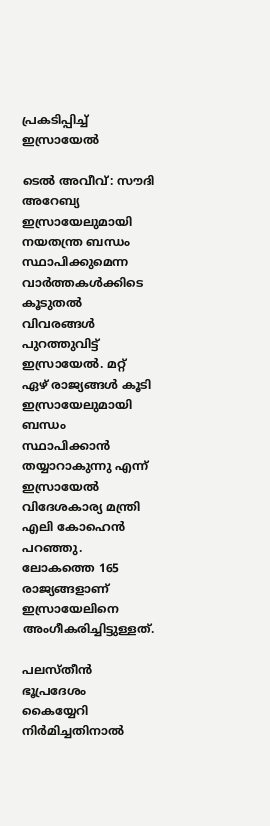പ്രകടിപ്പിച്ച് ഇസ്രായേല്‍

ടെല്‍ അവീവ്: സൗദി അറേബ്യ ഇസ്രായേലുമായി നയതന്ത്ര ബന്ധം സ്ഥാപിക്കുമെന്ന വാര്‍ത്തകള്‍ക്കിടെ കൂടുതല്‍ വിവരങ്ങള്‍ പുറത്തുവിട്ട് ഇസ്രായേല്‍. മറ്റ് ഏഴ് രാജ്യങ്ങള്‍ കൂടി ഇസ്രായേലുമായി ബന്ധം സ്ഥാപിക്കാന്‍ തയ്യാറാകുന്നു എന്ന് ഇസ്രായേല്‍ വിദേശകാര്യ മന്ത്രി എലി കോഹെന്‍ പറഞ്ഞു. ലോകത്തെ 165 രാജ്യങ്ങളാണ് ഇസ്രായേലിനെ അംഗീകരിച്ചിട്ടുള്ളത്.

പലസ്തീന്‍ ഭൂപ്രദേശം കൈയ്യേറി നിര്‍മിച്ചതിനാല്‍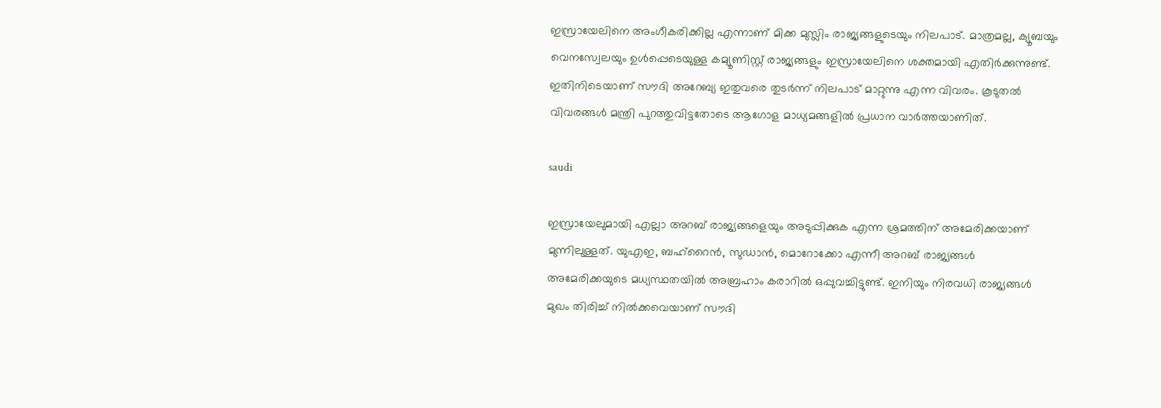ഇസ്രായേലിനെ അംഗീകരിക്കില്ല എന്നാണ് മിക്ക മുസ്ലിം രാജ്യങ്ങളുടെയും നിലപാട്. മാത്രമല്ല, ക്യൂബയും വെനസ്വേലയും ഉള്‍പ്പെടെയുള്ള കമ്യൂണിസ്റ്റ് രാജ്യങ്ങളും ഇസ്രായേലിനെ ശക്തമായി എതിര്‍ക്കുന്നുണ്ട്. ഇതിനിടെയാണ് സൗദി അറേബ്യ ഇതുവരെ തുടര്‍ന്ന് നിലപാട് മാറ്റുന്നു എന്ന വിവരം. കൂടുതല്‍ വിവരങ്ങള്‍ മന്ത്രി പുറത്തുവിട്ടതോടെ ആഗോള മാധ്യമങ്ങളില്‍ പ്രധാന വാര്‍ത്തയാണിത്.

saudi

ഇസ്രായേലുമായി എല്ലാ അറബ് രാജ്യങ്ങളെയും അടുപ്പിക്കുക എന്ന ശ്രമത്തിന് അമേരിക്കയാണ് മുന്നിലുള്ളത്. യുഎഇ, ബഹ്‌റൈന്‍, സുഡാന്‍, മൊറോക്കോ എന്നീ അറബ് രാജ്യങ്ങള്‍ അമേരിക്കയുടെ മധ്യസ്ഥതയില്‍ അബ്രഹാം കരാറില്‍ ഒപ്പുവച്ചിട്ടുണ്ട്. ഇനിയും നിരവധി രാജ്യങ്ങള്‍ മുഖം തിരിച്ച് നില്‍ക്കവെയാണ് സൗദി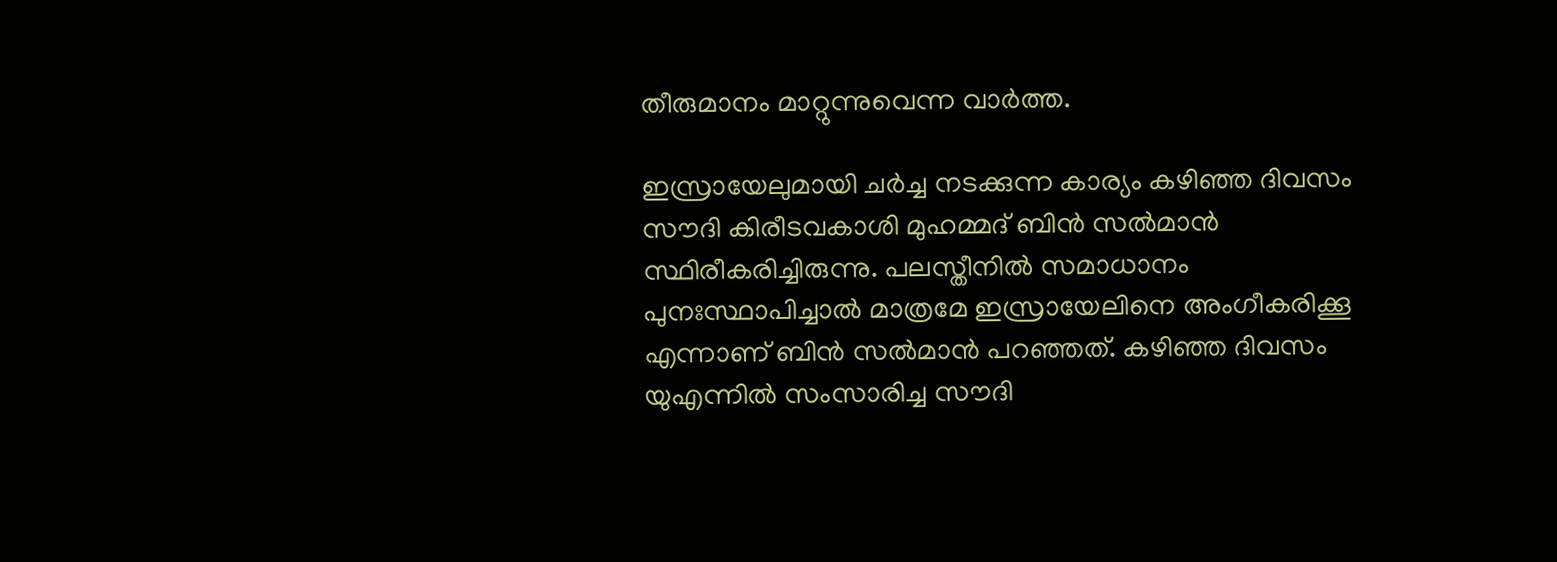തീരുമാനം മാറ്റുന്നുവെന്ന വാര്‍ത്ത.

ഇസ്രായേലുമായി ചര്‍ച്ച നടക്കുന്ന കാര്യം കഴിഞ്ഞ ദിവസം സൗദി കിരീടവകാശി മുഹമ്മദ് ബിന്‍ സല്‍മാന്‍ സ്ഥിരീകരിച്ചിരുന്നു. പലസ്തീനില്‍ സമാധാനം പുനഃസ്ഥാപിച്ചാല്‍ മാത്രമേ ഇസ്രായേലിനെ അംഗീകരിക്കൂ എന്നാണ് ബിന്‍ സല്‍മാന്‍ പറഞ്ഞത്. കഴിഞ്ഞ ദിവസം യുഎന്നില്‍ സംസാരിച്ച സൗദി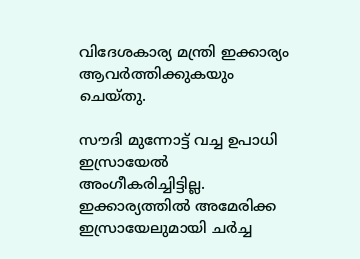വിദേശകാര്യ മന്ത്രി ഇക്കാര്യം ആവര്‍ത്തിക്കുകയും ചെയ്തു.

സൗദി മുന്നോട്ട് വച്ച ഉപാധി ഇസ്രായേല്‍ അംഗീകരിച്ചിട്ടില്ല. ഇക്കാര്യത്തില്‍ അമേരിക്ക ഇസ്രായേലുമായി ചര്‍ച്ച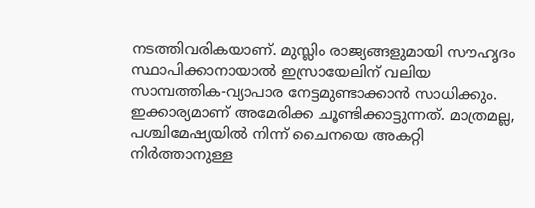നടത്തിവരികയാണ്. മുസ്ലിം രാജ്യങ്ങളുമായി സൗഹൃദം സ്ഥാപിക്കാനായാല്‍ ഇസ്രായേലിന് വലിയ സാമ്പത്തിക-വ്യാപാര നേട്ടമുണ്ടാക്കാന്‍ സാധിക്കും. ഇക്കാര്യമാണ് അമേരിക്ക ചൂണ്ടിക്കാട്ടുന്നത്. മാത്രമല്ല, പശ്ചിമേഷ്യയില്‍ നിന്ന് ചൈനയെ അകറ്റി നിര്‍ത്താനുള്ള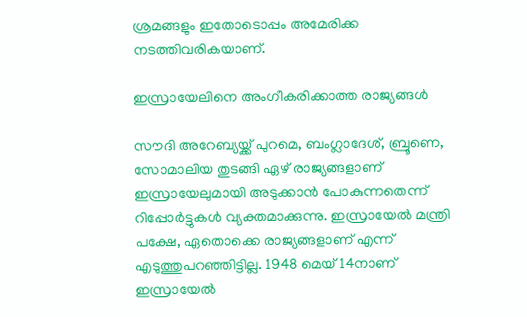ശ്രമങ്ങളും ഇതോടൊപ്പം അമേരിക്ക നടത്തിവരികയാണ്.

ഇസ്രായേലിനെ അംഗീകരിക്കാത്ത രാജ്യങ്ങള്‍

സൗദി അറേബ്യയ്ക്ക് പുറമെ, ബംഗ്ലാദേശ്, ബ്രൂണെ, സോമാലിയ തുടങ്ങി ഏഴ് രാജ്യങ്ങളാണ് ഇസ്രായേലുമായി അടുക്കാന്‍ പോകുന്നതെന്ന് റിപ്പോര്‍ട്ടുകള്‍ വ്യക്തമാക്കുന്നു. ഇസ്രായേല്‍ മന്ത്രി പക്ഷേ, ഏതൊക്കെ രാജ്യങ്ങളാണ് എന്ന് എടുത്തുപറഞ്ഞിട്ടില്ല. 1948 മെയ് 14നാണ് ഇസ്രായേല്‍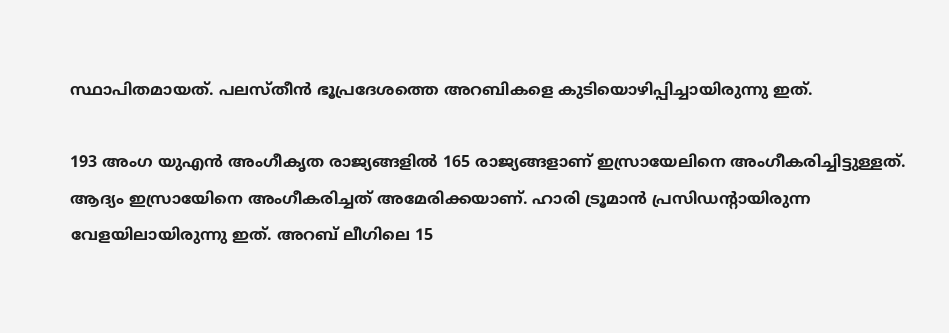സ്ഥാപിതമായത്. പലസ്തീന്‍ ഭൂപ്രദേശത്തെ അറബികളെ കുടിയൊഴിപ്പിച്ചായിരുന്നു ഇത്.

193 അംഗ യുഎന്‍ അംഗീകൃത രാജ്യങ്ങളില്‍ 165 രാജ്യങ്ങളാണ് ഇസ്രായേലിനെ അംഗീകരിച്ചിട്ടുള്ളത്. ആദ്യം ഇസ്രായേിനെ അംഗീകരിച്ചത് അമേരിക്കയാണ്. ഹാരി ട്രൂമാന്‍ പ്രസിഡന്റായിരുന്ന വേളയിലായിരുന്നു ഇത്. അറബ് ലീഗിലെ 15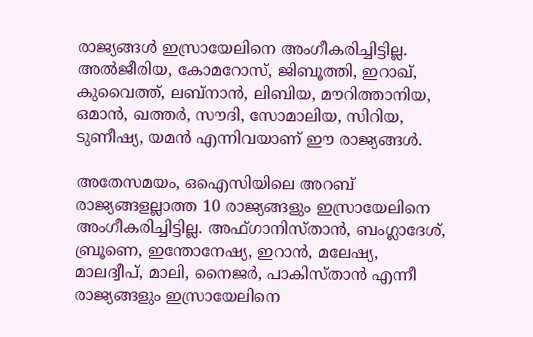രാജ്യങ്ങള്‍ ഇസ്രായേലിനെ അംഗീകരിച്ചിട്ടില്ല. അല്‍ജീരിയ, കോമറോസ്, ജിബൂത്തി, ഇറാഖ്, കുവൈത്ത്, ലബ്‌നാന്‍, ലിബിയ, മൗറിത്താനിയ, ഒമാന്‍, ഖത്തര്‍, സൗദി, സോമാലിയ, സിറിയ, ടുണീഷ്യ, യമന്‍ എന്നിവയാണ് ഈ രാജ്യങ്ങള്‍.

അതേസമയം, ഒഐസിയിലെ അറബ് രാജ്യങ്ങളല്ലാത്ത 10 രാജ്യങ്ങളും ഇസ്രായേലിനെ അംഗീകരിച്ചിട്ടില്ല. അഫ്ഗാനിസ്താന്‍, ബംഗ്ലാദേശ്, ബ്രൂണെ, ഇന്തോനേഷ്യ, ഇറാന്‍, മലേഷ്യ, മാലദ്വീപ്, മാലി, നൈജര്‍, പാകിസ്താന്‍ എന്നീ രാജ്യങ്ങളും ഇസ്രായേലിനെ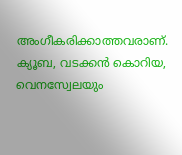അംഗീകരിക്കാത്തവരാണ്. ക്യൂബ, വടക്കന്‍ കൊറിയ, വെനസ്വേലയും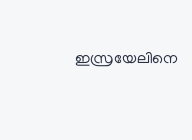ഇസ്രയേലിനെ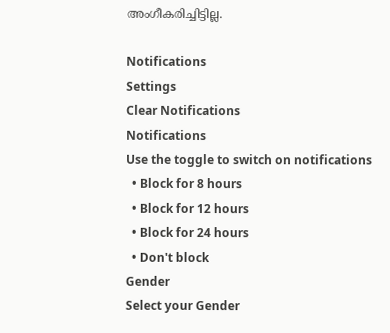അംഗീകരിച്ചിട്ടില്ല.

Notifications
Settings
Clear Notifications
Notifications
Use the toggle to switch on notifications
  • Block for 8 hours
  • Block for 12 hours
  • Block for 24 hours
  • Don't block
Gender
Select your Gender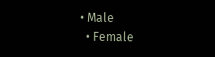• Male
  • Female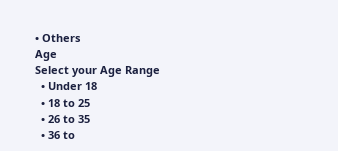• Others
Age
Select your Age Range
  • Under 18
  • 18 to 25
  • 26 to 35
  • 36 to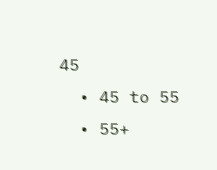45
  • 45 to 55
  • 55+